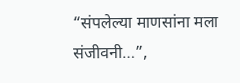“संपलेल्या माणसांना मला संजीवनी…”,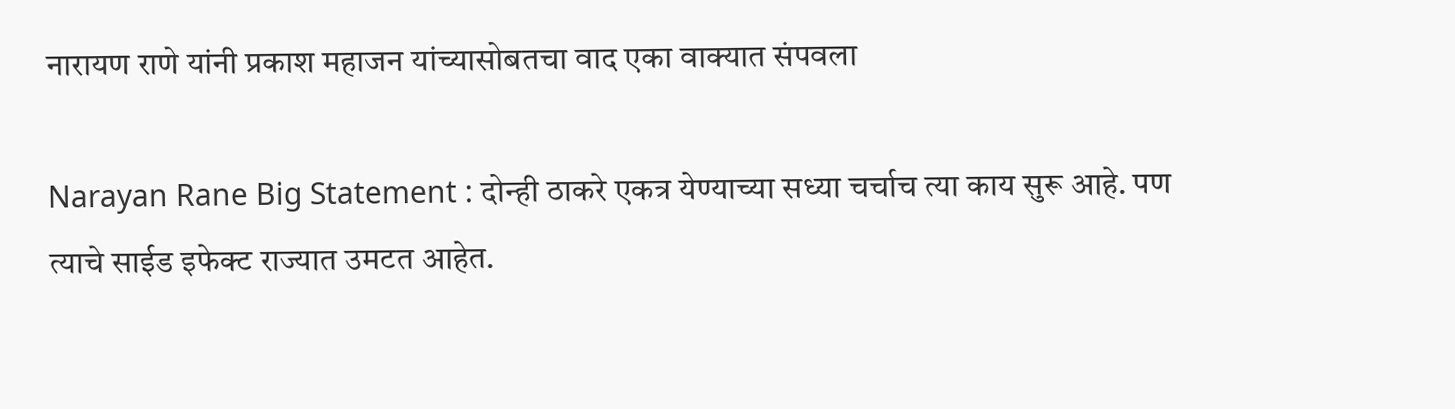नारायण राणे यांनी प्रकाश महाजन यांच्यासोबतचा वाद एका वाक्यात संपवला

Narayan Rane Big Statement : दोन्ही ठाकरे एकत्र येण्याच्या सध्या चर्चाच त्या काय सुरू आहे. पण त्याचे साईड इफेक्ट राज्यात उमटत आहेत.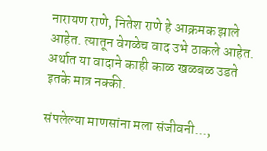नारायण राणे, नितेश राणे हे आक्रमक झाले आहेत. त्यातून वेगळेच वाद उभे ठाकले आहेत. अर्थात या वादाने काही काळ खळबळ उडते इतके मात्र नक्की.

संपलेल्या माणसांना मला संजीवनी...,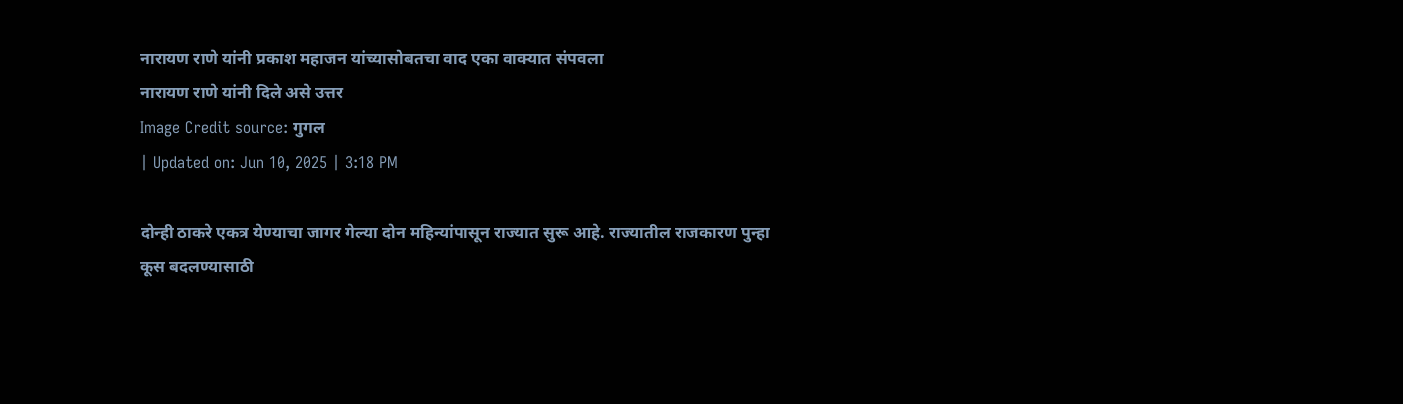नारायण राणे यांनी प्रकाश महाजन यांच्यासोबतचा वाद एका वाक्यात संपवला
नारायण राणे यांनी दिले असे उत्तर
Image Credit source: गुगल
| Updated on: Jun 10, 2025 | 3:18 PM

दोन्ही ठाकरे एकत्र येण्याचा जागर गेल्या दोन महिन्यांपासून राज्यात सुरू आहे. राज्यातील राजकारण पुन्हा कूस बदलण्यासाठी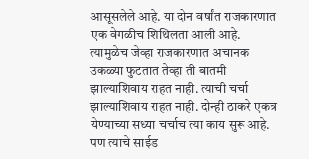आसूसलेले आहे. या दोन वर्षांत राजकारणात एक वेगळीच शिथिलता आली आहे. त्यामुळेच जेव्हा राजकारणात अचानक उकळ्या फुटतात तेव्हा ती बातमी झाल्याशिवाय राहत नाही. त्याची चर्चा झाल्याशिवाय राहत नाही. दोन्ही ठाकरे एकत्र येण्याच्या सध्या चर्चाच त्या काय सुरू आहे. पण त्याचे साईड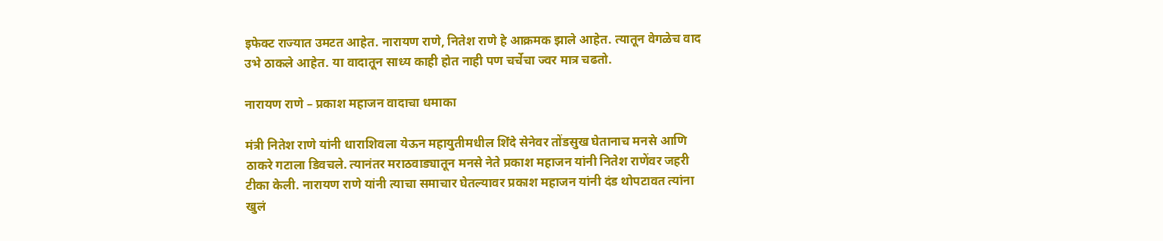इफेक्ट राज्यात उमटत आहेत. नारायण राणे, नितेश राणे हे आक्रमक झाले आहेत. त्यातून वेगळेच वाद उभे ठाकले आहेत. या वादातून साध्य काही होत नाही पण चर्चेचा ज्वर मात्र चढतो.

नारायण राणे – प्रकाश महाजन वादाचा धमाका

मंत्री नितेश राणे यांनी धाराशिवला येऊन महायुतीमधील शिंदे सेनेवर तोंडसुख घेतानाच मनसे आणि ठाकरे गटाला डिवचले. त्यानंतर मराठवाड्यातून मनसे नेते प्रकाश महाजन यांनी नितेश राणेंवर जहरी टीका केली. नारायण राणे यांनी त्याचा समाचार घेतल्यावर प्रकाश महाजन यांनी दंड थोपटावत त्यांना खुलं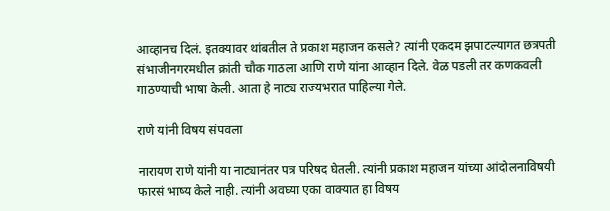आव्हानच दिलं. इतक्यावर थांबतील ते प्रकाश महाजन कसले? त्यांनी एकदम झपाटल्यागत छत्रपती संभाजीनगरमधील क्रांती चौक गाठला आणि राणे यांना आव्हान दिले. वेळ पडली तर कणकवली गाठण्याची भाषा केली. आता हे नाट्य राज्यभरात पाहिल्या गेले.

राणे यांनी विषय संपवला

नारायण राणे यांनी या नाट्यानंतर पत्र परिषद घेतली. त्यांनी प्रकाश महाजन यांच्या आंदोलनाविषयी फारसं भाष्य केले नाही. त्यांनी अवघ्या एका वाक्यात हा विषय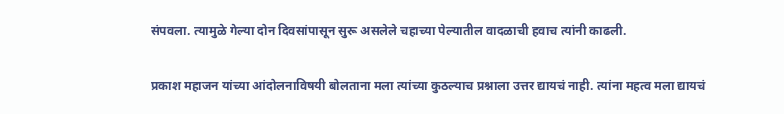संपवला. त्यामुळे गेल्या दोन दिवसांपासून सुरू असलेले चहाच्या पेल्यातील वादळाची हवाच त्यांनी काढली.

प्रकाश महाजन यांच्या आंदोलनाविषयी बोलताना मला त्यांच्या कुठल्याच प्रश्नाला उत्तर द्यायचं नाही. त्यांना महत्व मला द्यायचं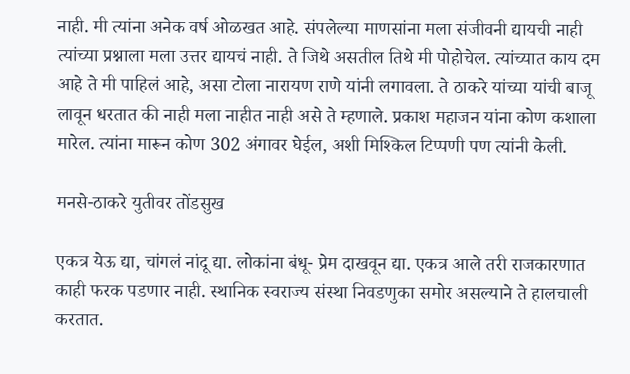नाही. मी त्यांना अनेक वर्ष ओळखत आहे. संपलेल्या माणसांना मला संजीवनी द्यायची नाही त्यांच्या प्रश्नाला मला उत्तर द्यायचं नाही. ते जिथे असतील तिथे मी पोहोचेल. त्यांच्यात काय दम आहे ते मी पाहिलं आहे, असा टोला नारायण राणे यांनी लगावला. ते ठाकरे यांच्या यांची बाजू लावून धरतात की नाही मला नाहीत नाही असे ते म्हणाले. प्रकाश महाजन यांना कोण कशाला मारेल. त्यांना मारून कोण 302 अंगावर घेईल, अशी मिश्किल टिप्पणी पण त्यांनी केली.

मनसे-ठाकरे युतीवर तोंडसुख

एकत्र येऊ द्या, चांगलं नांदू द्या. लोकांना बंधू- प्रेम दाखवून द्या. एकत्र आले तरी राजकारणात काही फरक पडणार नाही. स्थानिक स्वराज्य संस्था निवडणुका समोर असल्याने ते हालचाली करतात.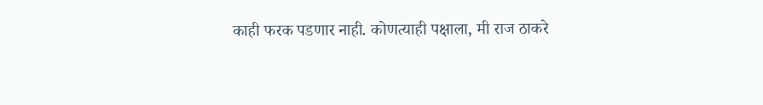काही फरक पडणार नाही. कोणत्याही पक्षाला, मी राज ठाकरे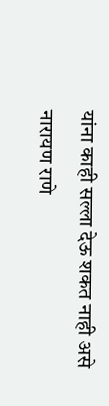यांना काही सल्ला देऊ शकत नाही असे नारायण राणे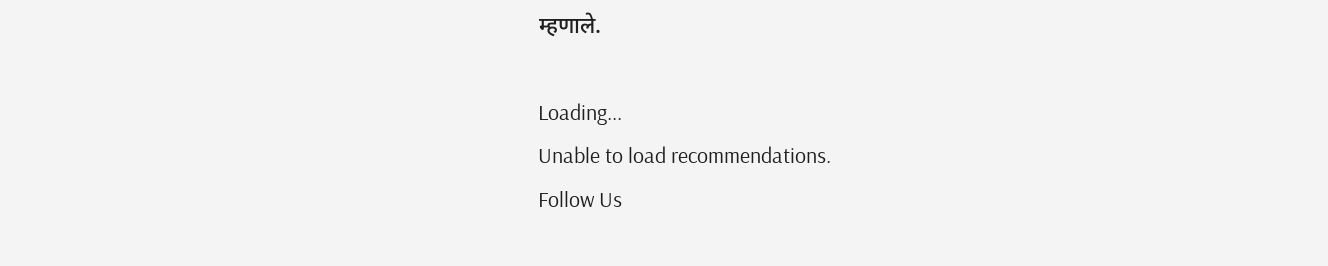म्हणाले.

Loading...
Unable to load recommendations.
Follow Us